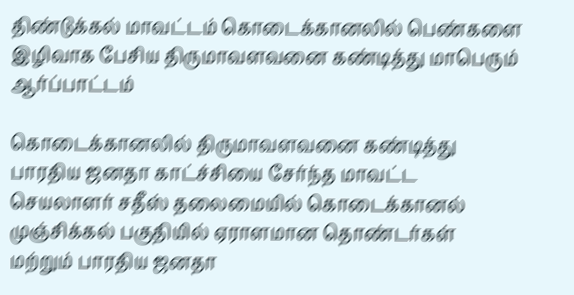திண்டுக்கல் மாவட்டம் கொடைக்கானலில் பெண்களை இழிவாக பேசிய திருமாவளவனை கண்டித்து மாபெரும் ஆர்ப்பாட்டம்

கொடைக்கானலில் திருமாவளவனை கண்டித்து பாரதிய ஜனதா காட்ச்சியை சேர்ந்த மாவட்ட செயலாளர் சதீஸ் தலைமையில் கொடைக்கானல் முஞ்சிக்கல் பகுதியில் ஏராளமான தொண்டர்கள் மற்றும் பாரதிய ஜனதா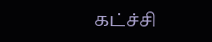கட்ச்சி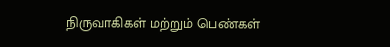நிருவாகிகள் மற்றும் பெண்கள்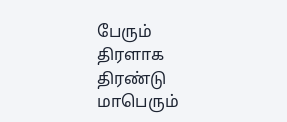பேரும் திரளாக  திரண்டு மாபெரும்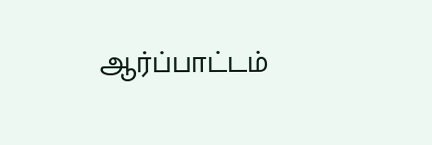ஆர்ப்பாட்டம்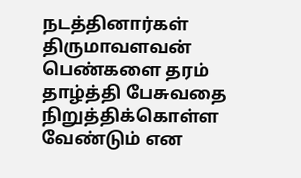நடத்தினார்கள் திருமாவளவன் பெண்களை தரம் தாழ்த்தி பேசுவதை நிறுத்திக்கொள்ள வேண்டும் என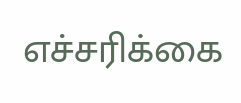எச்சரிக்கை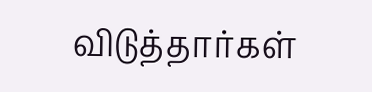விடுத்தார்கள்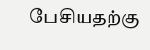பேசியதற்கு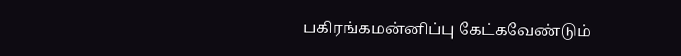பகிரங்கமன்னிப்பு கேட்கவேண்டும்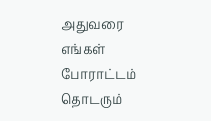அதுவரை எங்கள் போராட்டம் தொடரும்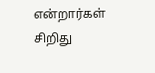என்றார்கள் சிறிது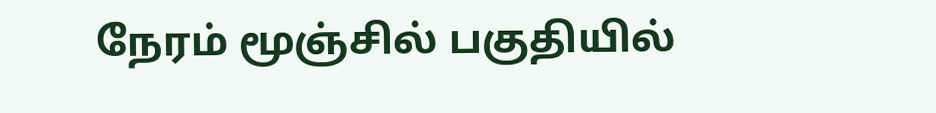நேரம் மூஞ்சில் பகுதியில்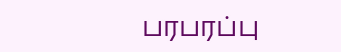பரபரப்பு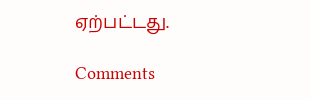ஏற்பட்டது.

Comments